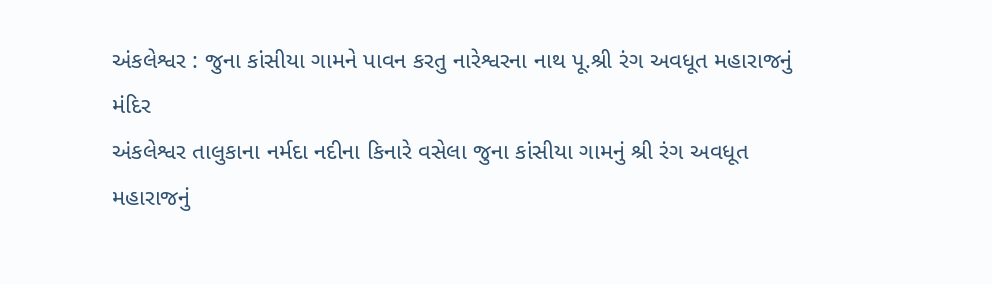અંકલેશ્વર : જુના કાંસીયા ગામને પાવન કરતુ નારેશ્વરના નાથ પૂ.શ્રી રંગ અવધૂત મહારાજનું મંદિર
અંકલેશ્વર તાલુકાના નર્મદા નદીના કિનારે વસેલા જુના કાંસીયા ગામનું શ્રી રંગ અવધૂત મહારાજનું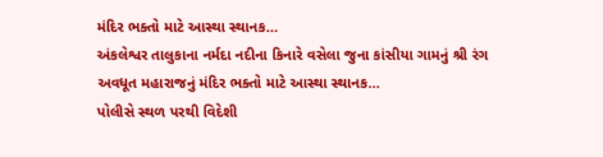મંદિર ભક્તો માટે આસ્થા સ્થાનક…
અંકલેશ્વર તાલુકાના નર્મદા નદીના કિનારે વસેલા જુના કાંસીયા ગામનું શ્રી રંગ અવધૂત મહારાજનું મંદિર ભક્તો માટે આસ્થા સ્થાનક…
પોલીસે સ્થળ પરથી વિદેશી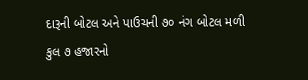દારૂની બોટલ અને પાઉચની ૭૦ નંગ બોટલ મળી કુલ ૭ હજારનો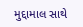મુદ્દામાલ સાથે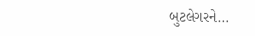બુટલેગરને…